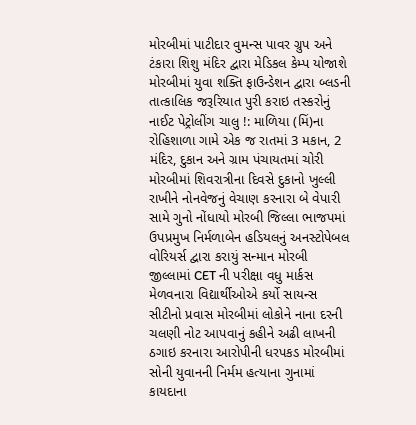મોરબીમાં પાટીદાર વુમન્સ પાવર ગ્રુપ અને ટંકારા શિશુ મંદિર દ્વારા મેડિકલ કેમ્પ યોજાશે મોરબીમાં યુવા શક્તિ ફાઉન્ડેશન દ્વારા બ્લડની તાત્કાલિક જરૂરિયાત પુરી કરાઇ તસ્કરોનું નાઈટ પેટ્રોલીંગ ચાલુ !: માળિયા (મિં)ના રોહિશાળા ગામે એક જ રાતમાં 3 મકાન, 2 મંદિર, દુકાન અને ગ્રામ પંચાયતમાં ચોરી મોરબીમાં શિવરાત્રીના દિવસે દુકાનો ખુલ્લી રાખીને નોનવેજનું વેચાણ કરનારા બે વેપારી સામે ગુનો નોંધાયો મોરબી જિલ્લા ભાજપમાં ઉપપ્રમુખ નિર્મળાબેન હડિયલનું અનસ્ટોપેબલ વોરિયર્સ દ્વારા કરાયું સન્માન મોરબી જીલ્લામાં CET ની પરીક્ષા વધુ માર્કસ મેળવનારા વિદ્યાર્થીઓએ કર્યો સાયન્સ સીટીનો પ્રવાસ મોરબીમાં લોકોને નાના દરની ચલણી નોટ આપવાનું કહીને અઢી લાખની ઠગાઇ કરનારા આરોપીની ધરપકડ મોરબીમાં સોની યુવાનની નિર્મમ હત્યાના ગુનામાં કાયદાના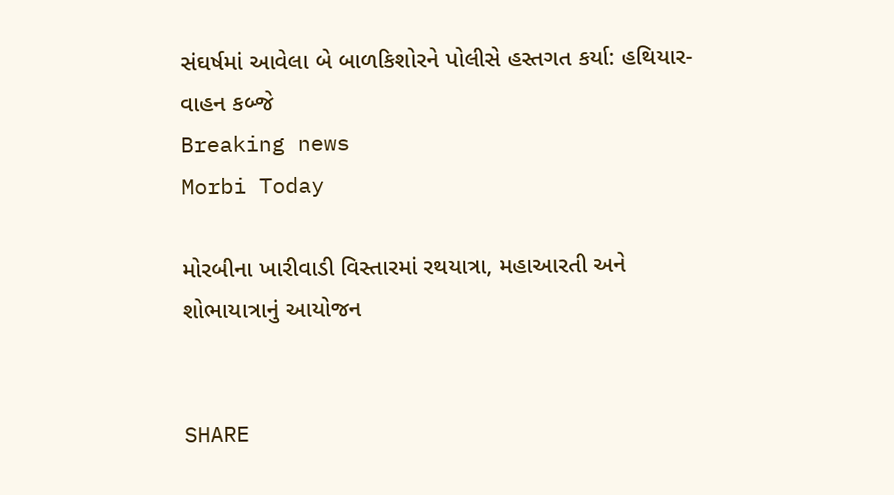સંઘર્ષમાં આવેલા બે બાળકિશોરને પોલીસે હસ્તગત કર્યા: હથિયાર-વાહન કબ્જે
Breaking news
Morbi Today

મોરબીના ખારીવાડી વિસ્તારમાં રથયાત્રા, મહાઆરતી અને શોભાયાત્રાનું આયોજન


SHARE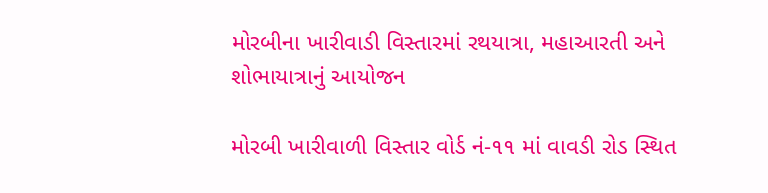મોરબીના ખારીવાડી વિસ્તારમાં રથયાત્રા, મહાઆરતી અને શોભાયાત્રાનું આયોજન

મોરબી ખારીવાળી વિસ્તાર વોર્ડ નં-૧૧ માં વાવડી રોડ સ્થિત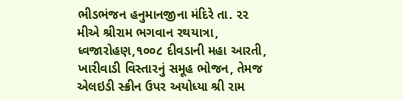ભીડભંજન હનુમાનજીના મંદિરે તા. ૨૨ મીએ શ્રીરામ ભગવાન રથયાત્રા, ધ્વજારોહણ,૧૦૦૮ દીવડાની મહા આરતી, ખારીવાડી વિસ્તારનું સમૂહ ભોજન, તેમજ એલઇડી સ્ક્રીન ઉપર અયોધ્યા શ્રી રામ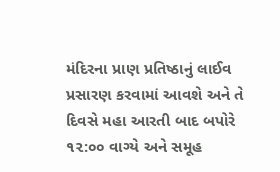મંદિરના પ્રાણ પ્રતિષ્ઠાનું લાઈવ પ્રસારણ કરવામાં આવશે અને તે દિવસે મહા આરતી બાદ બપોરે ૧૨:૦૦ વાગ્યે અને સમૂહ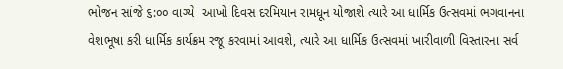ભોજન સાંજે ૬:૦૦ વાગ્યે  આખો દિવસ દરમિયાન રામધૂન યોજાશે ત્યારે આ ધાર્મિક ઉત્સવમાં ભગવાનના વેશભૂષા કરી ધાર્મિક કાર્યક્રમ રજૂ કરવામાં આવશે, ત્યારે આ ધાર્મિક ઉત્સવમાં ખારીવાળી વિસ્તારના સર્વ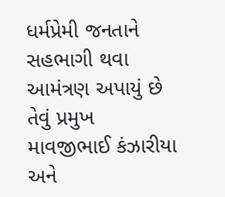ધર્મપ્રેમી જનતાને સહભાગી થવા આમંત્રણ અપાયું છે તેવું પ્રમુખ માવજીભાઈ કંઝારીયા અને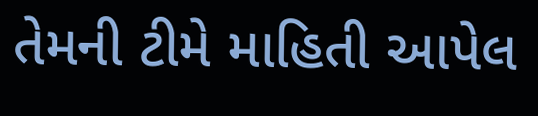તેમની ટીમે માહિતી આપેલ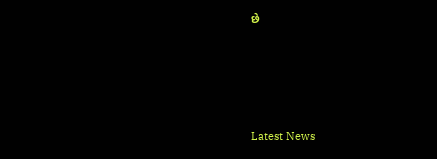છે








Latest News